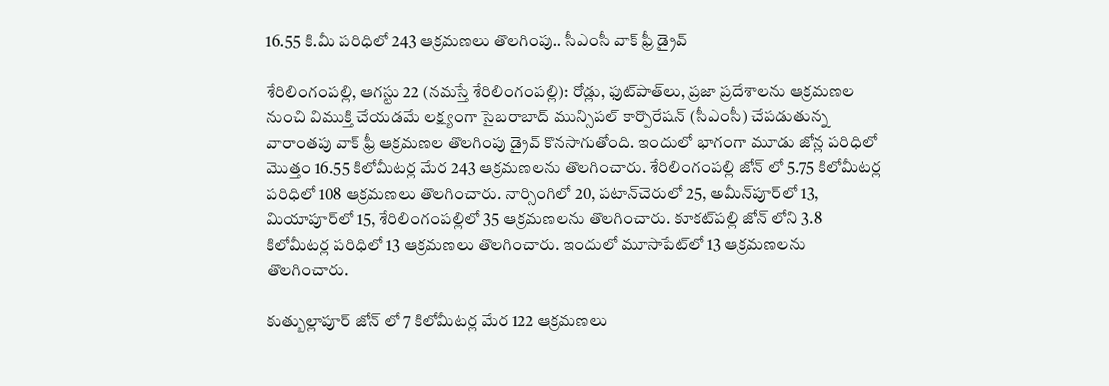16.55 కి.మీ పరిధిలో 243 ఆక్రమణలు తొలగింపు.. సీఎంసీ వాక్ ఫ్రీ డ్రైవ్

శేరిలింగంప‌ల్లి, ఆగ‌స్టు 22 (న‌మ‌స్తే శేరిలింగంప‌ల్లి): రోడ్లు, ఫుట్‌పాత్‌లు, ప్రజా ప్రదేశాలను ఆక్రమణల నుంచి విముక్తి చేయడమే లక్ష్యంగా సైబరాబాద్ మున్సిపల్ కార్పొరేషన్ (సీఎంసీ) చేపడుతున్న వారాంతపు వాక్ ఫ్రీ ఆక్రమణల తొలగింపు డ్రైవ్ కొనసాగుతోంది. ఇందులో భాగంగా మూడు జోన్ల పరిధిలో మొత్తం 16.55 కిలోమీటర్ల మేర 243 ఆక్రమణలను తొలగించారు. శేరిలింగంపల్లి జోన్ లో 5.75 కిలోమీటర్ల పరిధిలో 108 ఆక్రమణలు తొలగించారు. నార్సింగిలో 20, పటాన్‌చెరులో 25, అమీన్‌పూర్‌లో 13, మియాపూర్‌లో 15, శేరిలింగంపల్లిలో 35 ఆక్రమణలను తొలగించారు. కూకట్‌పల్లి జోన్ లోని 3.8 కిలోమీటర్ల పరిధిలో 13 ఆక్రమణలు తొలగించారు. ఇందులో మూసాపేట్‌లో 13 ఆక్రమణలను తొలగించారు.

కుత్బుల్లాపూర్ జోన్ లో 7 కిలోమీటర్ల మేర 122 ఆక్రమణలు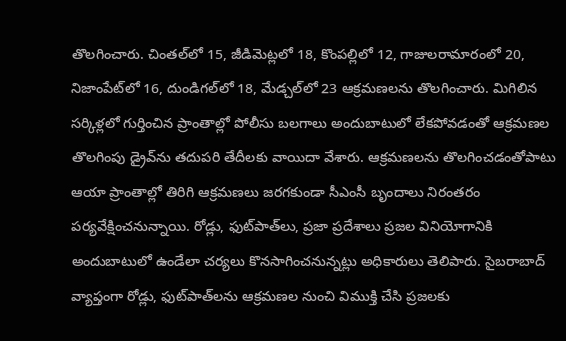తొలగించారు. చింతల్‌లో 15, జీడిమెట్లలో 18, కొంపల్లిలో 12, గాజులరామారంలో 20, నిజాంపేట్‌లో 16, దుండిగల్‌లో 18, మేడ్చల్‌లో 23 ఆక్రమణలను తొలగించారు. మిగిలిన సర్కిళ్లలో గుర్తించిన ప్రాంతాల్లో పోలీసు బలగాలు అందుబాటులో లేకపోవడంతో ఆక్రమణల తొలగింపు డ్రైవ్‌ను తదుపరి తేదీలకు వాయిదా వేశారు. ఆక్రమణలను తొలగించడంతోపాటు ఆయా ప్రాంతాల్లో తిరిగి ఆక్రమణలు జరగకుండా సీఎంసీ బృందాలు నిరంతరం పర్యవేక్షించనున్నాయి. రోడ్లు, ఫుట్‌పాత్‌లు, ప్రజా ప్రదేశాలు ప్రజల వినియోగానికి అందుబాటులో ఉండేలా చర్యలు కొనసాగించనున్నట్లు అధికారులు తెలిపారు. సైబరాబాద్ వ్యాప్తంగా రోడ్లు, ఫుట్‌పాత్‌లను ఆక్రమణల నుంచి విముక్తి చేసి ప్రజలకు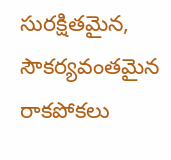సురక్షితమైన, సౌకర్యవంతమైన రాకపోకలు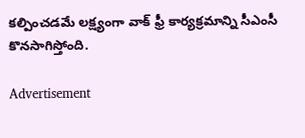కల్పించడమే లక్ష్యంగా వాక్ ఫ్రీ కార్యక్రమాన్ని సీఎంసీ కొనసాగిస్తోంది.

Advertisement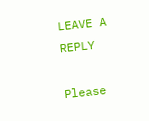LEAVE A REPLY

Please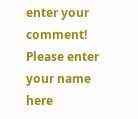enter your comment!
Please enter your name here